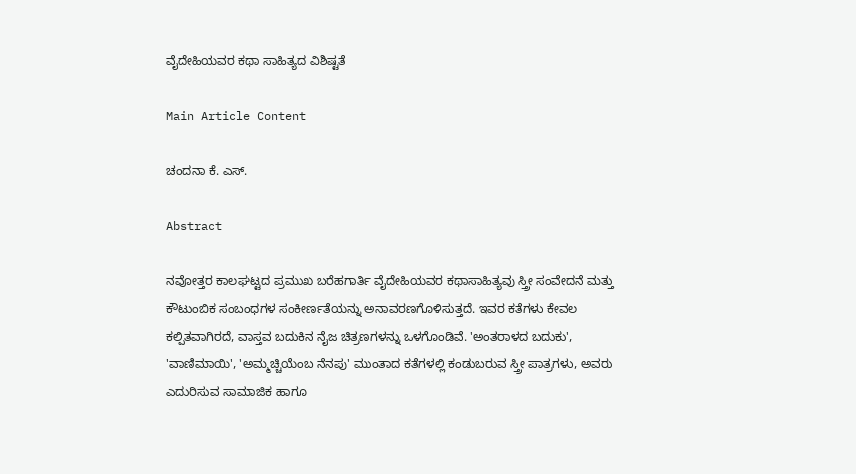ವೈದೇಹಿಯವರ ಕಥಾ ಸಾಹಿತ್ಯದ ವಿಶಿಷ್ಟತೆ

Main Article Content

ಚಂದನಾ ಕೆ. ಎಸ್.

Abstract

ನವೋತ್ತರ ಕಾಲಘಟ್ಟದ ಪ್ರಮುಖ ಬರೆಹಗಾರ್ತಿ ವೈದೇಹಿಯವರ ಕಥಾಸಾಹಿತ್ಯವು ಸ್ತ್ರೀ ಸಂವೇದನೆ ಮತ್ತು ಕೌಟುಂಬಿಕ ಸಂಬಂಧಗಳ ಸಂಕೀರ್ಣತೆಯನ್ನು ಅನಾವರಣಗೊಳಿಸುತ್ತದೆ. ಇವರ ಕತೆಗಳು ಕೇವಲ ಕಲ್ಪಿತವಾಗಿರದೆ, ವಾಸ್ತವ ಬದುಕಿನ ನೈಜ ಚಿತ್ರಣಗಳನ್ನು ಒಳಗೊಂಡಿವೆ. 'ಅಂತರಾಳದ ಬದುಕು', 'ವಾಣಿಮಾಯಿ', 'ಅಮ್ಮಚ್ಚಿಯೆಂಬ ನೆನಪು' ಮುಂತಾದ ಕತೆಗಳಲ್ಲಿ ಕಂಡುಬರುವ ಸ್ತ್ರೀ ಪಾತ್ರಗಳು, ಅವರು ಎದುರಿಸುವ ಸಾಮಾಜಿಕ ಹಾಗೂ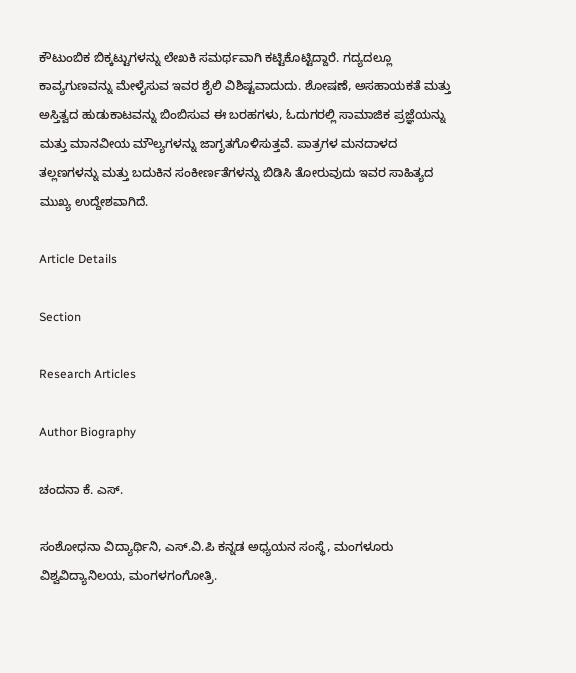ಕೌಟುಂಬಿಕ ಬಿಕ್ಕಟ್ಟುಗಳನ್ನು ಲೇಖಕಿ ಸಮರ್ಥವಾಗಿ ಕಟ್ಟಿಕೊಟ್ಟಿದ್ದಾರೆ. ಗದ್ಯದಲ್ಲೂ ಕಾವ್ಯಗುಣವನ್ನು ಮೇಳೈಸುವ ಇವರ ಶೈಲಿ ವಿಶಿಷ್ಟವಾದುದು. ಶೋಷಣೆ, ಅಸಹಾಯಕತೆ ಮತ್ತು ಅಸ್ತಿತ್ವದ ಹುಡುಕಾಟವನ್ನು ಬಿಂಬಿಸುವ ಈ ಬರಹಗಳು, ಓದುಗರಲ್ಲಿ ಸಾಮಾಜಿಕ ಪ್ರಜ್ಞೆಯನ್ನು ಮತ್ತು ಮಾನವೀಯ ಮೌಲ್ಯಗಳನ್ನು ಜಾಗೃತಗೊಳಿಸುತ್ತವೆ. ಪಾತ್ರಗಳ ಮನದಾಳದ ತಲ್ಲಣಗಳನ್ನು ಮತ್ತು ಬದುಕಿನ ಸಂಕೀರ್ಣತೆಗಳನ್ನು ಬಿಡಿಸಿ ತೋರುವುದು ಇವರ ಸಾಹಿತ್ಯದ ಮುಖ್ಯ ಉದ್ದೇಶವಾಗಿದೆ.

Article Details

Section

Research Articles

Author Biography

ಚಂದನಾ ಕೆ. ಎಸ್.

ಸಂಶೋಧನಾ ವಿದ್ಯಾರ್ಥಿನಿ, ಎಸ್.ವಿ.ಪಿ ಕನ್ನಡ ಅಧ್ಯಯನ ಸಂಸ್ಥೆ, ಮಂಗಳೂರು ವಿಶ್ವವಿದ್ಯಾನಿಲಯ, ಮಂಗಳಗಂಗೋತ್ರಿ.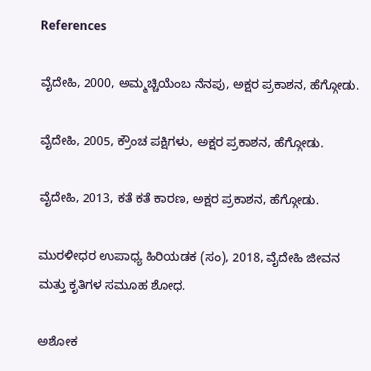References

ವೈದೇಹಿ, 2000, ಅಮ್ಮಚ್ಚಿಯೆಂಬ ನೆನಪು, ಅಕ್ಷರ ಪ್ರಕಾಶನ, ಹೆಗ್ಗೋಡು.

ವೈದೇಹಿ, 2005, ಕ್ರೌಂಚ ಪಕ್ಷಿಗಳು, ಅಕ್ಷರ ಪ್ರಕಾಶನ, ಹೆಗ್ಗೋಡು.

ವೈದೇಹಿ, 2013, ಕತೆ ಕತೆ ಕಾರಣ, ಅಕ್ಷರ ಪ್ರಕಾಶನ, ಹೆಗ್ಗೋಡು.

ಮುರಳೀಧರ ಉಪಾಧ್ಯ ಹಿರಿಯಡಕ (ಸಂ), 2018, ವೈದೇಹಿ ಜೀವನ ಮತ್ತು ಕೃತಿಗಳ ಸಮೂಹ ಶೋಧ.

ಅಶೋಕ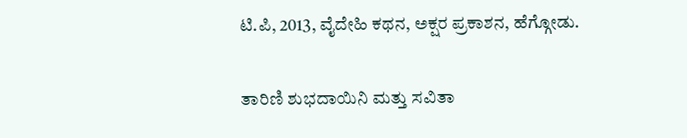ಟಿ.ಪಿ, 2013, ವೈದೇಹಿ ಕಥನ, ಅಕ್ಷರ ಪ್ರಕಾಶನ, ಹೆಗ್ಗೋಡು.

ತಾರಿಣಿ ಶುಭದಾಯಿನಿ ಮತ್ತು ಸವಿತಾ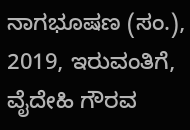ನಾಗಭೂಷಣ (ಸಂ.), 2019, ಇರುವಂತಿಗೆ, ವೈದೇಹಿ ಗೌರವ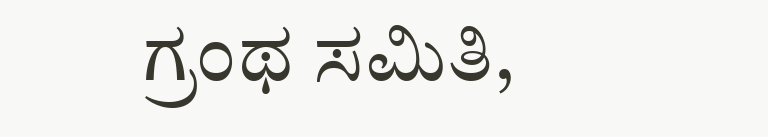ಗ್ರಂಥ ಸಮಿತಿ,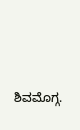ಶಿವಮೊಗ್ಗ.